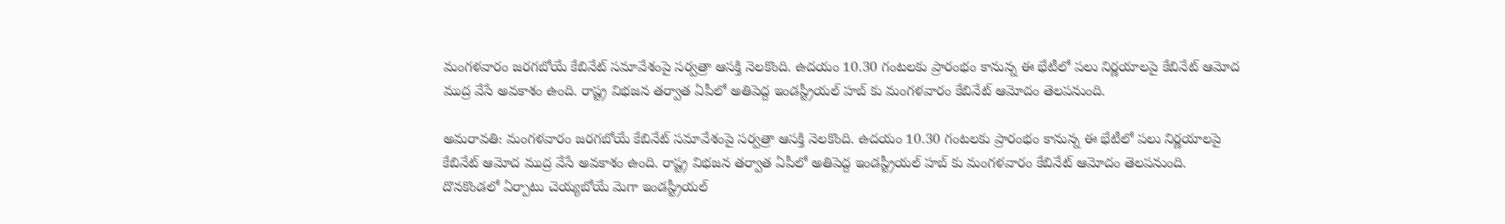మంగళవారం జరగబోయే కేబినేట్ సమావేశంపై సర్వత్రా ఆసక్తి నెలకొంది. ఉదయం 10.30 గంటలకు ప్రారంభం కానున్న ఈ భేటీలో పలు నిర్ణయాలపై కేబినేట్ ఆమోద ముద్ర వేసే అవకాశం ఉంది. రాష్ట్ర విభజన తర్వాత ఏపీలో అతిపెద్ద ఇండస్ట్రీయల్ హబ్ కు మంగళవారం కేబినేట్ ఆమోదం తెలపనుంది.

అమరావతి: మంగళవారం జరగబోయే కేబినేట్ సమావేశంపై సర్వత్రా ఆసక్తి నెలకొంది. ఉదయం 10.30 గంటలకు ప్రారంభం కానున్న ఈ భేటీలో పలు నిర్ణయాలపై కేబినేట్ ఆమోద ముద్ర వేసే అవకాశం ఉంది. రాష్ట్ర విభజన తర్వాత ఏపీలో అతిపెద్ద ఇండస్ట్రీయల్ హబ్ కు మంగళవారం కేబినేట్ ఆమోదం తెలపనుంది. దొనకొండలో ఏర్పాటు చెయ్యబోయే మెగా ఇండస్ట్రీయల్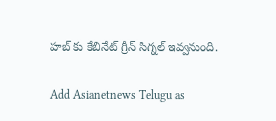హబ్ కు కేబినేట్ గ్రీన్ సిగ్నల్ ఇవ్వనుంది.

Add Asianetnews Telugu as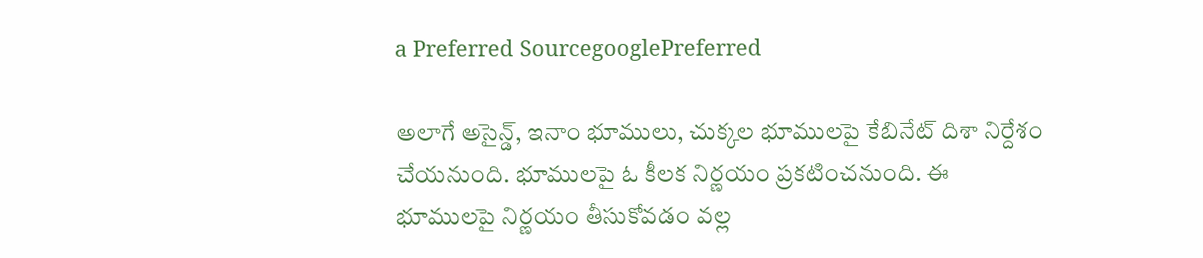a Preferred SourcegooglePreferred

అలాగే అసైన్డ్, ఇనాం భూములు, చుక్కల భూములపై కేబినేట్ దిశా నిర్దేశం చేయనుంది. భూములపై ఓ కీలక నిర్ణయం ప్రకటించనుంది. ఈ భూములపై నిర్ణయం తీసుకోవడం వల్ల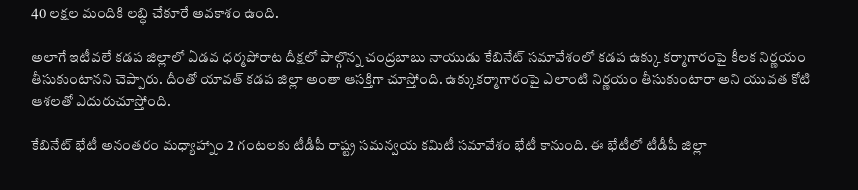40 లక్షల మందికి లబ్ధి చేకూరే అవకాశం ఉంది.

అలాగే ఇటీవలే కడప జిల్లాలో ఏడవ ధర్మపోరాట దీక్షలో పాల్గొన్న చంద్రబాబు నాయుడు కేబినేట్ సమావేశంలో కడప ఉక్కు కర్మాగారంపై కీలక నిర్ణయం తీసుకుంటానని చెప్పారు. దీంతో యావత్ కడప జిల్లా అంతా ఆసక్తిగా చూస్తోంది. ఉక్కుకర్మాగారంపై ఎలాంటి నిర్ణయం తీసుకుంటారా అని యువత కోటి ఆశలతో ఎదురుచూస్తోంది.

కేబినేట్ భేటీ అనంతరం మధ్యాహ్నాం 2 గంటలకు టీడీపీ రాష్ట్ర సమన్వయ కమిటీ సమావేశం భేటీ కానుంది. ఈ భేటీలో టీడీపీ జిల్లా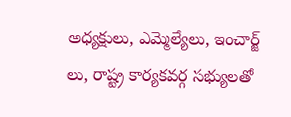అధ్యక్షులు, ఎమ్మెల్యేలు, ఇంచార్జ్ లు, రాష్ట్ర కార్యకవర్గ సభ్యులతో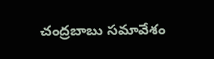చంద్రబాబు సమావేశం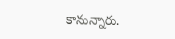కానున్నారు.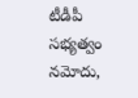టీడీపీ సభ్యత్వం నమోదు,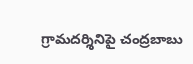గ్రామదర్శినిపై చంద్రబాబు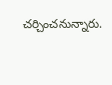చర్చించనున్నారు.